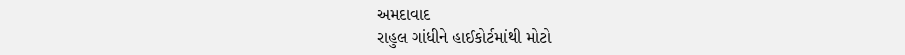અમદાવાદ
રાહુલ ગાંધીને હાઈકોર્ટમાંથી મોટો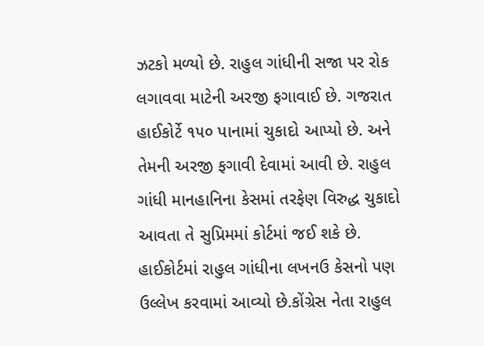ઝટકો મળ્યો છે. રાહુલ ગાંધીની સજા પર રોક લગાવવા માટેની અરજી ફગાવાઈ છે. ગજરાત હાઈકોર્ટે ૧૫૦ પાનામાં ચુકાદો આપ્યો છે. અને તેમની અરજી ફગાવી દેવામાં આવી છે. રાહુલ ગાંધી માનહાનિના કેસમાં તરફેણ વિરુદ્ધ ચુકાદો આવતા તે સુપ્રિમમાં કોર્ટમાં જઈ શકે છે. હાઈકોર્ટમાં રાહુલ ગાંધીના લખનઉ કેસનો પણ ઉલ્લેખ કરવામાં આવ્યો છે.કોંગ્રેસ નેતા રાહુલ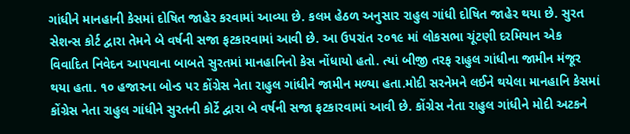ગાંધીને માનહાની કેસમાં દોષિત જાહેર કરવામાં આવ્યા છે. કલમ હેઠળ અનુસાર રાહુલ ગાંધી દોષિત જાહેર થયા છે. સુરત સેશન્સ કોર્ટ દ્વારા તેમને બે વર્ષની સજા ફટકારવામાં આવી છે. આ ઉપરાંત ૨૦૧૯ માં લોકસભા ચૂંટણી દરમિયાન એક વિવાદિત નિવેદન આપવાના બાબતે સુરતમાં માનહાનિનો કેસ નોંધાયો હતો. ત્યાં બીજી તરફ રાહુલ ગાંધીના જામીન મંજૂર થયા હતા. ૧૦ હજારના બોન્ડ પર કોંગ્રેસ નેતા રાહુલ ગાંધીને જામીન મળ્યા હતા.મોદી સરનેમને લઈને થયેલા માનહાનિ કેસમાં કોંગ્રેસ નેતા રાહુલ ગાંધીને સુરતની કોર્ટે દ્વારા બે વર્ષની સજા ફટકારવામાં આવી છે. કોંગ્રેસ નેતા રાહુલ ગાંધીને મોદી અટકને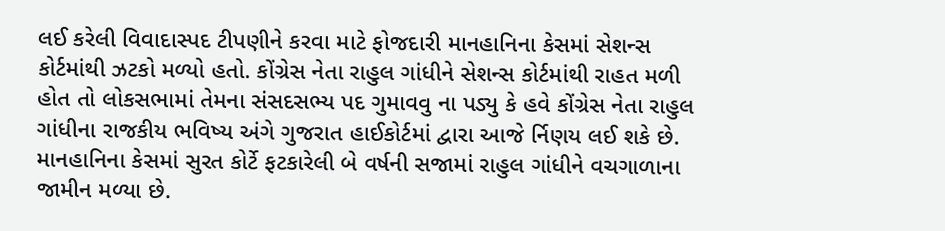લઈ કરેલી વિવાદાસ્પદ ટીપણીને કરવા માટે ફોજદારી માનહાનિના કેસમાં સેશન્સ કોર્ટમાંથી ઝટકો મળ્યો હતો. કોંગ્રેસ નેતા રાહુલ ગાંધીને સેશન્સ કોર્ટમાંથી રાહત મળી હોત તો લોકસભામાં તેમના સંસદસભ્ય પદ ગુમાવવુ ના પડ્યુ કે હવે કોંગ્રેસ નેતા રાહુલ ગાંધીના રાજકીય ભવિષ્ય અંગે ગુજરાત હાઈકોર્ટમાં દ્વારા આજે ર્નિણય લઈ શકે છે. માનહાનિના કેસમાં સુરત કોર્ટે ફટકારેલી બે વર્ષની સજામાં રાહુલ ગાંધીને વચગાળાના જામીન મળ્યા છે.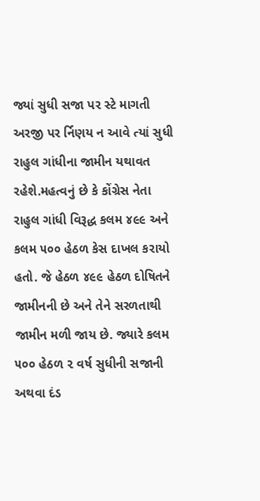જ્યાં સુધી સજા પર સ્ટે માગતી અરજી પર ર્નિણય ન આવે ત્યાં સુધી રાહુલ ગાંધીના જામીન યથાવત રહેશે.મહત્વનું છે કે કોંગ્રેસ નેતા રાહુલ ગાંધી વિરૂદ્ધ કલમ ૪૯૯ અને કલમ ૫૦૦ હેઠળ કેસ દાખલ કરાયો હતો. જે હેઠળ ૪૯૯ હેઠળ દોષિતને જામીનની છે અને તેને સરળતાથી જામીન મળી જાય છે. જ્યારે કલમ ૫૦૦ હેઠળ ૨ વર્ષ સુધીની સજાની અથવા દંડ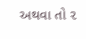અથવા તો ૨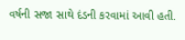વર્ષની સજા સાથે દંડની કરવામાં આવી હતી.